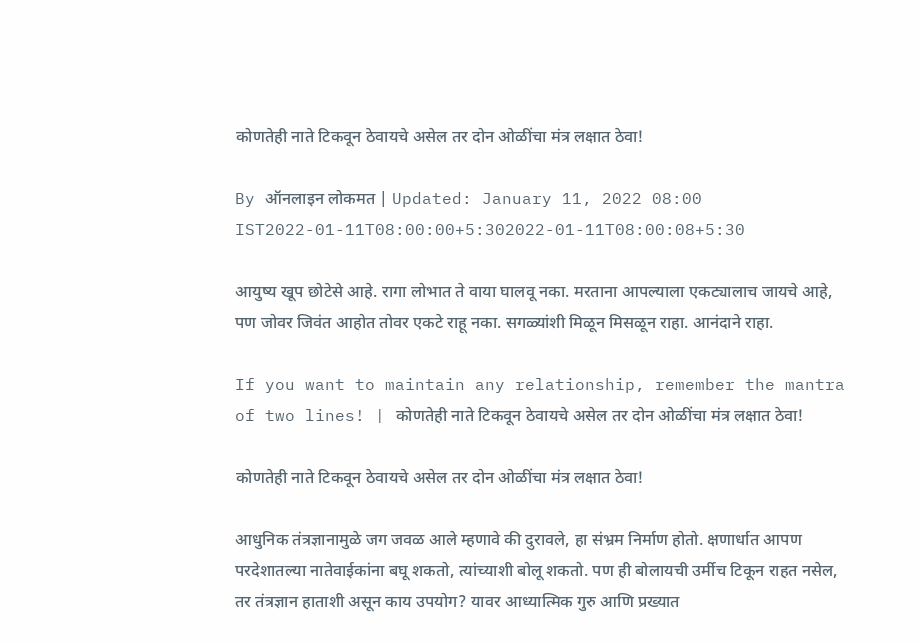कोणतेही नाते टिकवून ठेवायचे असेल तर दोन ओळींचा मंत्र लक्षात ठेवा!

By ऑनलाइन लोकमत | Updated: January 11, 2022 08:00 IST2022-01-11T08:00:00+5:302022-01-11T08:00:08+5:30

आयुष्य खूप छोटेसे आहे. रागा लोभात ते वाया घालवू नका. मरताना आपल्याला एकट्यालाच जायचे आहे, पण जोवर जिवंत आहोत तोवर एकटे राहू नका. सगळ्यांशी मिळून मिसळून राहा. आनंदाने राहा.

If you want to maintain any relationship, remember the mantra of two lines! | कोणतेही नाते टिकवून ठेवायचे असेल तर दोन ओळींचा मंत्र लक्षात ठेवा!

कोणतेही नाते टिकवून ठेवायचे असेल तर दोन ओळींचा मंत्र लक्षात ठेवा!

आधुनिक तंत्रज्ञानामुळे जग जवळ आले म्हणावे की दुरावले, हा संभ्रम निर्माण होतो. क्षणार्धात आपण परदेशातल्या नातेवाईकांना बघू शकतो, त्यांच्याशी बोलू शकतो. पण ही बोलायची उर्मीच टिकून राहत नसेल, तर तंत्रज्ञान हाताशी असून काय उपयोग? यावर आध्यात्मिक गुरु आणि प्रख्यात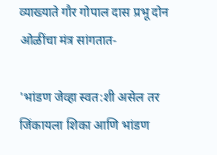व्याख्याते गौर गोपाल दास प्रभू दोन ओळींचा मंत्र सांगतात-

'भांडण जेव्हा स्वत:शी असेल तर जिंकायला शिका आणि भांडण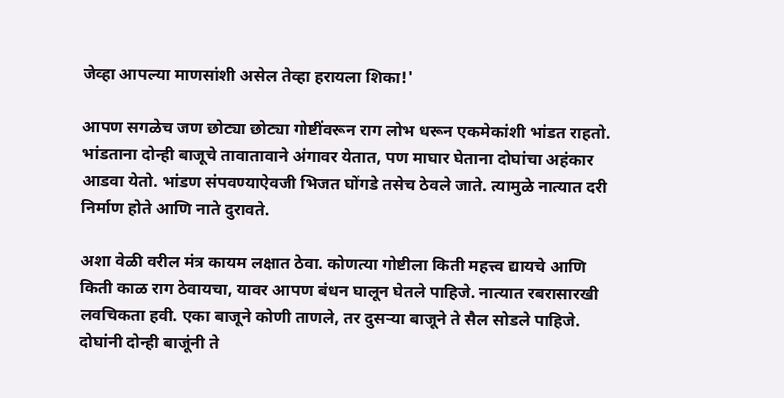जेव्हा आपल्या माणसांशी असेल तेव्हा हरायला शिका!'

आपण सगळेच जण छोट्या छोट्या गोष्टींवरून राग लोभ धरून एकमेकांशी भांडत राहतो. भांडताना दोन्ही बाजूचे तावातावाने अंगावर येतात, पण माघार घेताना दोघांचा अहंकार आडवा येतो. भांडण संपवण्याऐवजी भिजत घोंगडे तसेच ठेवले जाते. त्यामुळे नात्यात दरी निर्माण होते आणि नाते दुरावते.

अशा वेळी वरील मंत्र कायम लक्षात ठेवा. कोणत्या गोष्टीला किती महत्त्व द्यायचे आणि किती काळ राग ठेवायचा, यावर आपण बंधन घालून घेतले पाहिजे. नात्यात रबरासारखी लवचिकता हवी. एका बाजूने कोणी ताणले, तर दुसऱ्या बाजूने ते सैल सोडले पाहिजे. दोघांनी दोन्ही बाजूंनी ते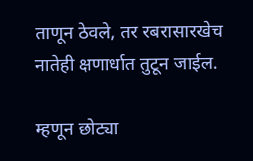ताणून ठेवले, तर रबरासारखेच नातेही क्षणार्धात तुटून जाईल.

म्हणून छोट्या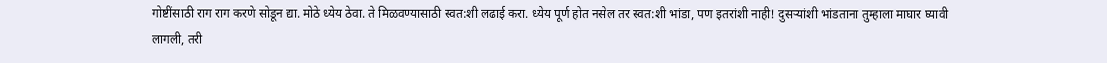गोष्टींसाठी राग राग करणे सोडून द्या. मोठे ध्येय ठेवा. ते मिळवण्यासाठी स्वत:शी लढाई करा. ध्येय पूर्ण होत नसेल तर स्वत:शी भांडा, पण इतरांशी नाही! दुसऱ्यांशी भांडताना तुम्हाला माघार घ्यावी लागली, तरी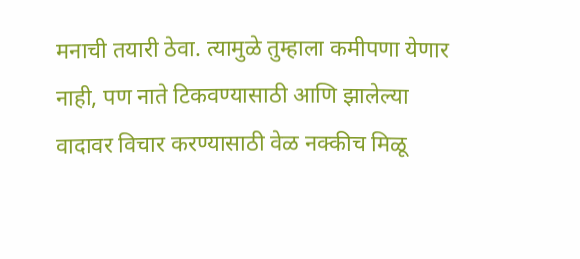मनाची तयारी ठेवा. त्यामुळे तुम्हाला कमीपणा येणार नाही, पण नाते टिकवण्यासाठी आणि झालेल्या वादावर विचार करण्यासाठी वेळ नक्कीच मिळू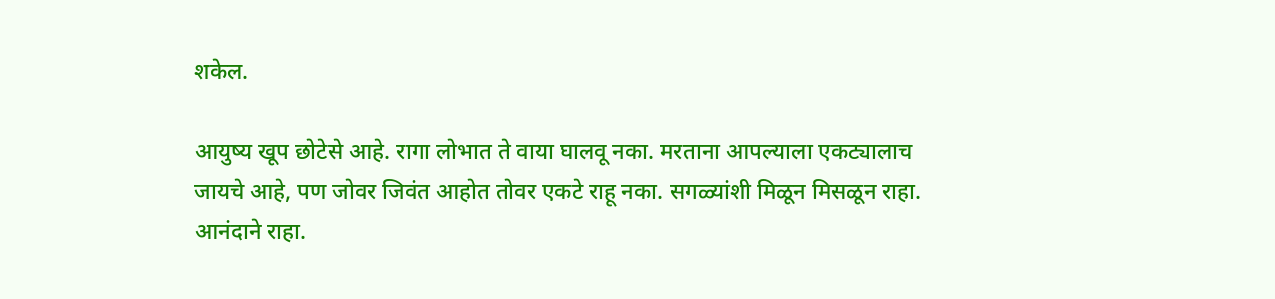शकेल.

आयुष्य खूप छोटेसे आहे. रागा लोभात ते वाया घालवू नका. मरताना आपल्याला एकट्यालाच जायचे आहे, पण जोवर जिवंत आहोत तोवर एकटे राहू नका. सगळ्यांशी मिळून मिसळून राहा. आनंदाने राहा.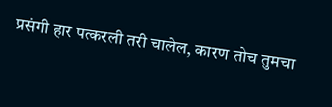प्रसंगी हार पत्करली तरी चालेल, कारण तोच तुमचा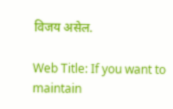विजय असेल.

Web Title: If you want to maintain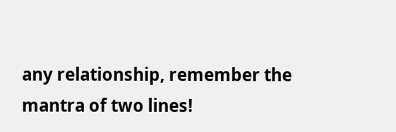any relationship, remember the mantra of two lines!